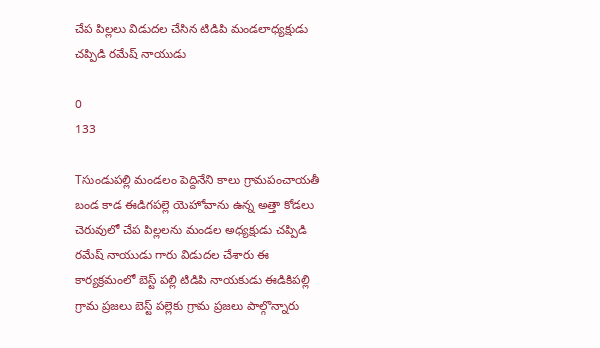చేప పిల్లలు విడుదల చేసిన టిడిపి మండలాధ్యక్షుడు చప్పిడి రమేష్ నాయుడు

0
133

Tసుండుపల్లి మండలం పెద్దినేని కాలు గ్రామపంచాయతీ బండ కాడ ఈడిగపల్లె యెహోవాను ఉన్న అత్తా కోడలు చెరువులో చేప పిల్లలను మండల అధ్యక్షుడు చప్పిడి రమేష్ నాయుడు గారు విడుదల చేశారు ఈ కార్యక్రమంలో బెస్ట్ పల్లి టిడిపి నాయకుడు ఈడికిపల్లి గ్రామ ప్రజలు బెస్ట్ పల్లెకు గ్రామ ప్రజలు పాల్గొన్నారు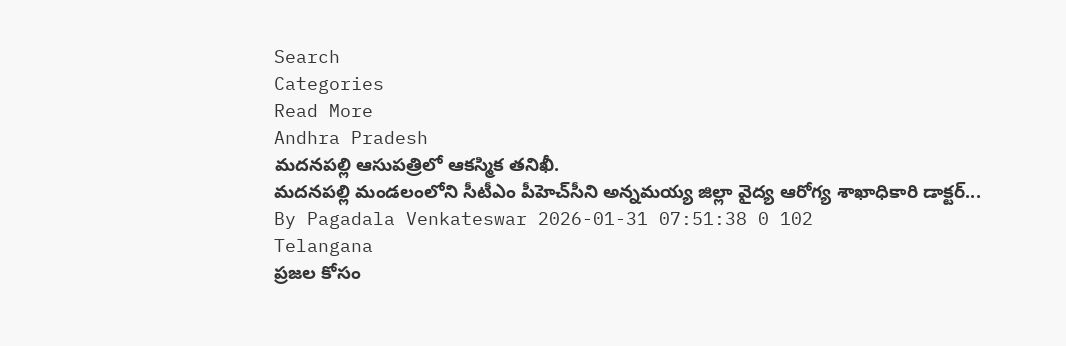Search
Categories
Read More
Andhra Pradesh
మదనపల్లి ఆసుపత్రిలో ఆకస్మిక తనిఖీ.
మదనపల్లి మండలంలోని సీటీఎం పీహెచ్‌సీని అన్నమయ్య జిల్లా వైద్య ఆరోగ్య శాఖాధికారి డాక్టర్...
By Pagadala Venkateswar 2026-01-31 07:51:38 0 102
Telangana
ప్రజల కోసం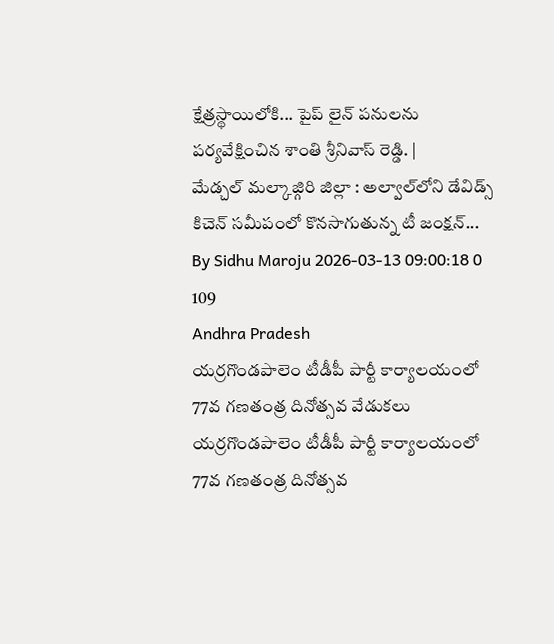క్షేత్రస్థాయిలోకి... పైప్ లైన్ పనులను పర్యవేక్షించిన శాంతి శ్రీనివాస్ రెడ్డి. |
మేడ్చల్ మల్కాజ్గిరి జిల్లా : అల్వాల్‌లోని డేవిడ్స్ కిచెన్ సమీపంలో కొనసాగుతున్న టీ జంక్షన్...
By Sidhu Maroju 2026-03-13 09:00:18 0 109
Andhra Pradesh
యర్రగొండపాలెం టీడీపీ పార్టీ కార్యాలయంలో 77వ గణతంత్ర దినోత్సవ వేడుకలు
యర్రగొండపాలెం టీడీపీ పార్టీ కార్యాలయంలో 77వ గణతంత్ర దినోత్సవ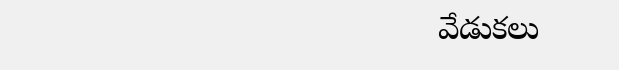వేడుకలు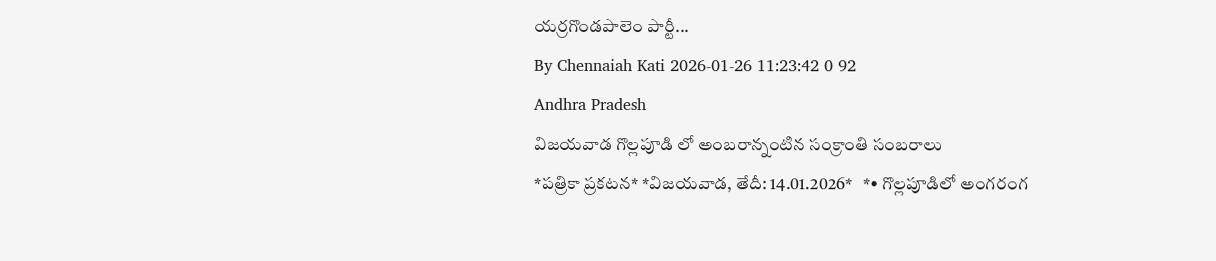యర్రగొండపాలెం పార్టీ...
By Chennaiah Kati 2026-01-26 11:23:42 0 92
Andhra Pradesh
విజయవాడ గొల్లపూడి లో అంబరాన్నంటిన సంక్రాంతి సంబరాలు
*పత్రికా ప్రకటన* *విజయవాడ, తేదీ: 14.01.2026*   *• గొల్లపూడిలో అంగరంగ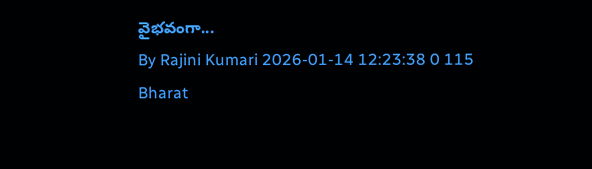వైభవంగా...
By Rajini Kumari 2026-01-14 12:23:38 0 115
Bharat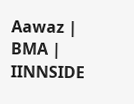Aawaz | BMA | IINNSIDE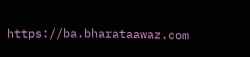https://ba.bharataawaz.com